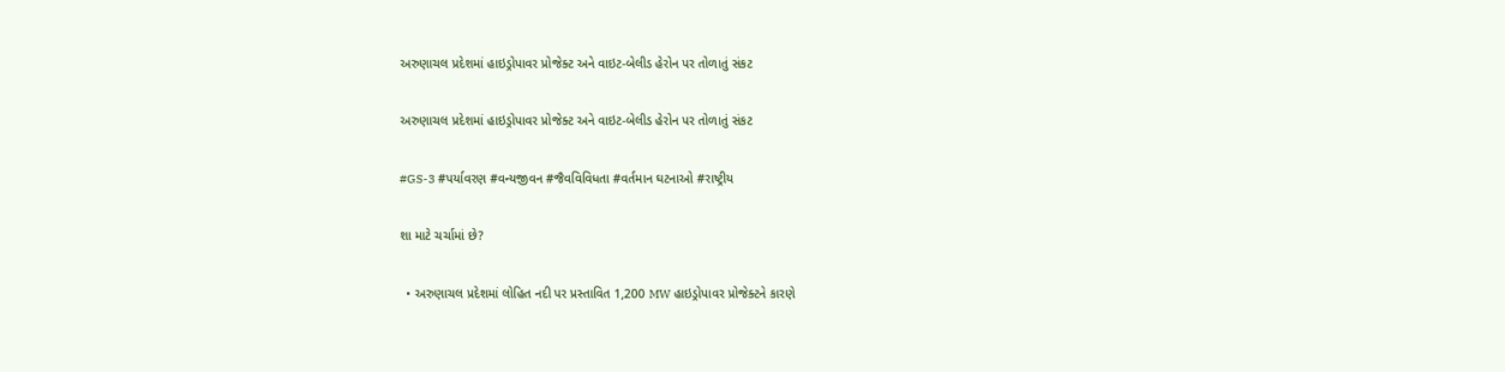અરુણાચલ પ્રદેશમાં હાઇડ્રોપાવર પ્રોજેક્ટ અને વાઇટ-બેલીડ હેરોન પર તોળાતું સંકટ

અરુણાચલ પ્રદેશમાં હાઇડ્રોપાવર પ્રોજેક્ટ અને વાઇટ-બેલીડ હેરોન પર તોળાતું સંકટ

#GS-3 #પર્યાવરણ #વન્યજીવન #જૈવવિવિધતા #વર્તમાન ઘટનાઓ #રાષ્ટ્રીય

શા માટે ચર્ચામાં છે?

  • અરુણાચલ પ્રદેશમાં લોહિત નદી પર પ્રસ્તાવિત 1,200 MW હાઇડ્રોપાવર પ્રોજેક્ટને કારણે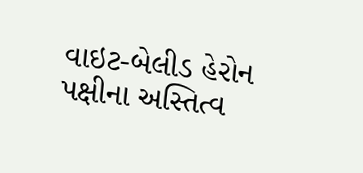વાઇટ-બેલીડ હેરોન પક્ષીના અસ્તિત્વ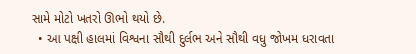સામે મોટો ખતરો ઊભો થયો છે.
  • આ પક્ષી હાલમાં વિશ્વના સૌથી દુર્લભ અને સૌથી વધુ જોખમ ધરાવતા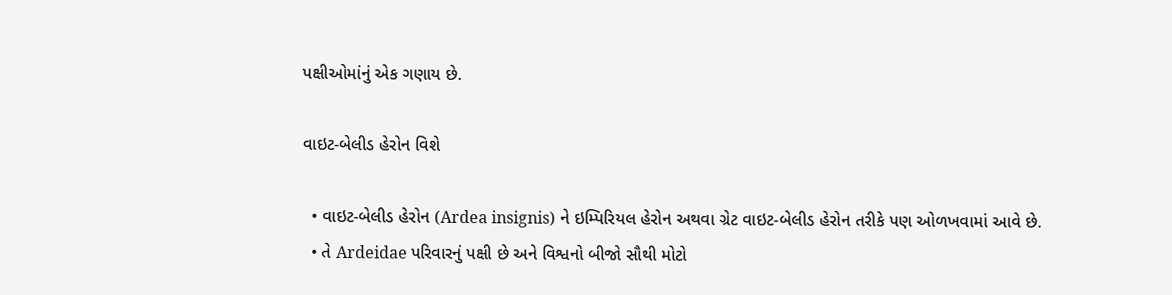પક્ષીઓમાંનું એક ગણાય છે.

વાઇટ-બેલીડ હેરોન વિશે

  • વાઇટ-બેલીડ હેરોન (Ardea insignis) ને ઇમ્પિરિયલ હેરોન અથવા ગ્રેટ વાઇટ-બેલીડ હેરોન તરીકે પણ ઓળખવામાં આવે છે.
  • તે Ardeidae પરિવારનું પક્ષી છે અને વિશ્વનો બીજો સૌથી મોટો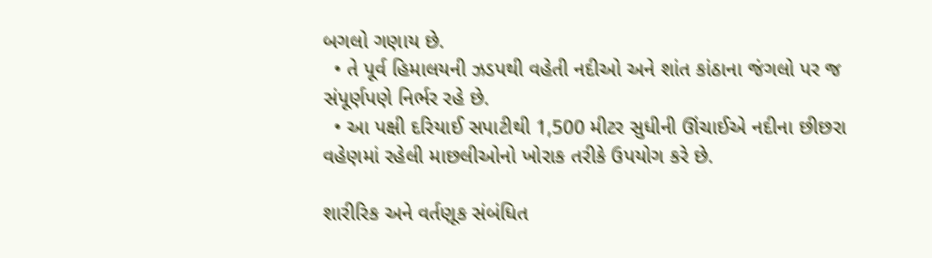બગલો ગણાય છે.
  • તે પૂર્વ હિમાલયની ઝડપથી વહેતી નદીઓ અને શાંત કાંઠાના જંગલો પર જ સંપૂર્ણપણે નિર્ભર રહે છે.
  • આ પક્ષી દરિયાઈ સપાટીથી 1,500 મીટર સુધીની ઊંચાઈએ નદીના છીછરા વહેણમાં રહેલી માછલીઓનો ખોરાક તરીકે ઉપયોગ કરે છે.

શારીરિક અને વર્તણૂક સંબંધિત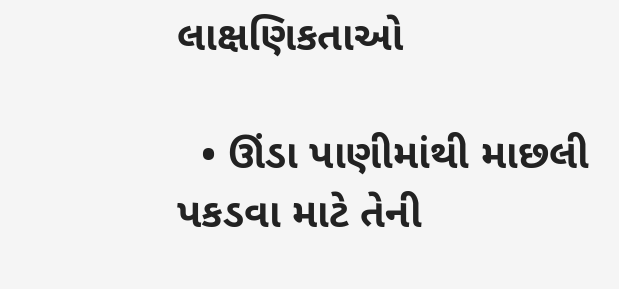લાક્ષણિકતાઓ

  • ઊંડા પાણીમાંથી માછલી પકડવા માટે તેની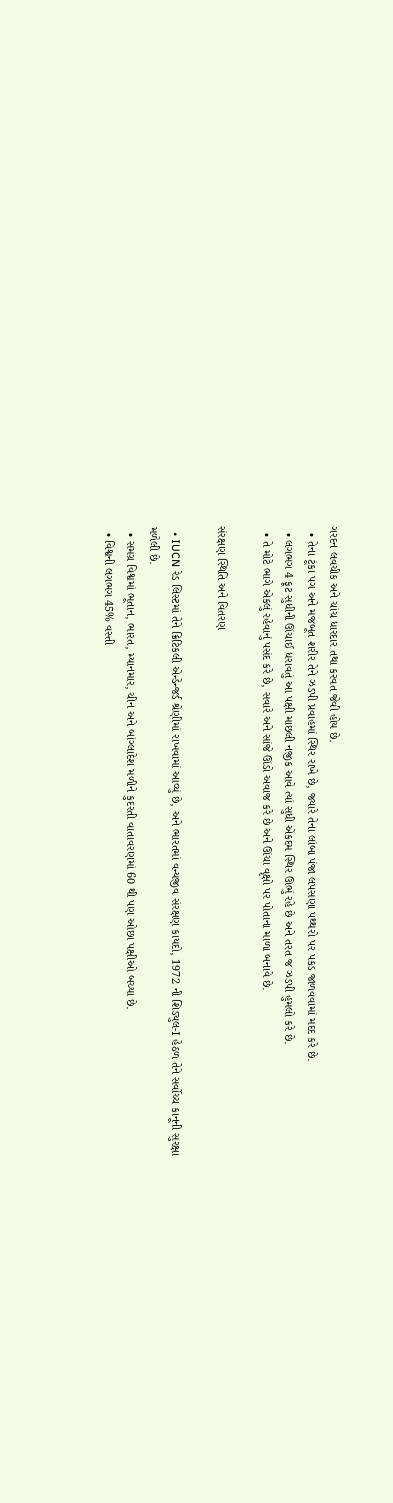ગરદન લવચીક અને ચાંચ ધારદાર તથા કરવત જેવી હોય છે.
  • તેના ટૂંકા પગ અને મજબૂત શરીર તેને ઝડપી પ્રવાહમાં સ્થિર રાખે છે, જ્યારે તેના લાંબા પંજા લપસણા પથ્થરો પર પકડ જાળવવામાં મદદ કરે છે.
  • લગભગ 4 ફૂટ સુધીની ઊંચાઈ ધરાવતું આ પક્ષી માછલી નજીક આવે ત્યાં સુધી એકદમ સ્થિર ઊભું રહે છે અને તરત જ ઝડપી હુમલો કરે છે.
  • તે મોટે ભાગે એકલું રહેવાનું પસંદ કરે છે, સવારે અને સાંજે ઊંડો અવાજ કરે છે અને ઊંચા વૃક્ષો પર પોતાના માળા બનાવે છે.

સંરક્ષણ સ્થિતિ અને વિતરણ

  • IUCN રેડ લિસ્ટમાં તેને ક્રિટિકલી એન્ડેન્જર્ડ શ્રેણીમાં રાખવામાં આવ્યું છે, અને ભારતમાં વન્યજીવ સંરક્ષણ કાયદો, 1972 ની શિડ્યુલ-I હેઠળ તેને સર્વોચ્ચ કાનૂની સુરક્ષા મળેલી છે.
  • સમગ્ર વિશ્વમાં ભૂતાન, ભારત, મ્યાનમાર, ચીન અને બાંગ્લાદેશ મળીને કુદરતી વાતાવરણમાં 60 થી પણ ઓછા પક્ષીઓ બચ્યા છે.
  • વિશ્વની લગભગ 45% વસ્તી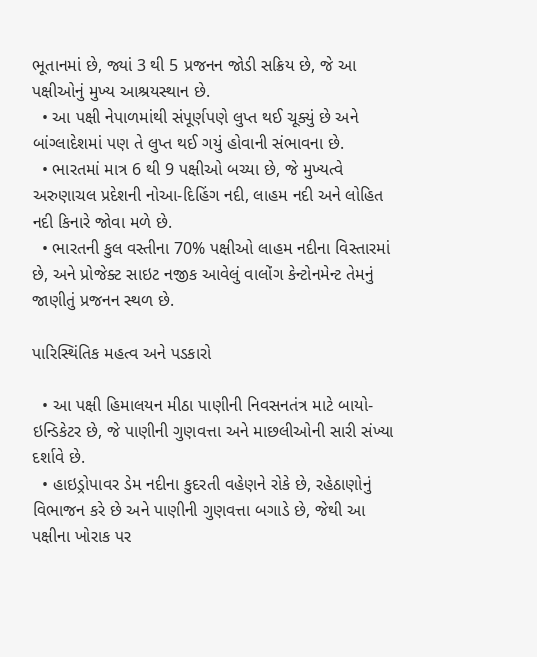ભૂતાનમાં છે, જ્યાં 3 થી 5 પ્રજનન જોડી સક્રિય છે, જે આ પક્ષીઓનું મુખ્ય આશ્રયસ્થાન છે.
  • આ પક્ષી નેપાળમાંથી સંપૂર્ણપણે લુપ્ત થઈ ચૂક્યું છે અને બાંગ્લાદેશમાં પણ તે લુપ્ત થઈ ગયું હોવાની સંભાવના છે.
  • ભારતમાં માત્ર 6 થી 9 પક્ષીઓ બચ્યા છે, જે મુખ્યત્વે અરુણાચલ પ્રદેશની નોઆ-દિહિંગ નદી, લાહમ નદી અને લોહિત નદી કિનારે જોવા મળે છે.
  • ભારતની કુલ વસ્તીના 70% પક્ષીઓ લાહમ નદીના વિસ્તારમાં છે, અને પ્રોજેક્ટ સાઇટ નજીક આવેલું વાલોંગ કેન્ટોનમેન્ટ તેમનું જાણીતું પ્રજનન સ્થળ છે.

પારિસ્થિંતિક મહત્વ અને પડકારો

  • આ પક્ષી હિમાલયન મીઠા પાણીની નિવસનતંત્ર માટે બાયો-ઇન્ડિકેટર છે, જે પાણીની ગુણવત્તા અને માછલીઓની સારી સંખ્યા દર્શાવે છે.
  • હાઇડ્રોપાવર ડેમ નદીના કુદરતી વહેણને રોકે છે, રહેઠાણોનું વિભાજન કરે છે અને પાણીની ગુણવત્તા બગાડે છે, જેથી આ પક્ષીના ખોરાક પર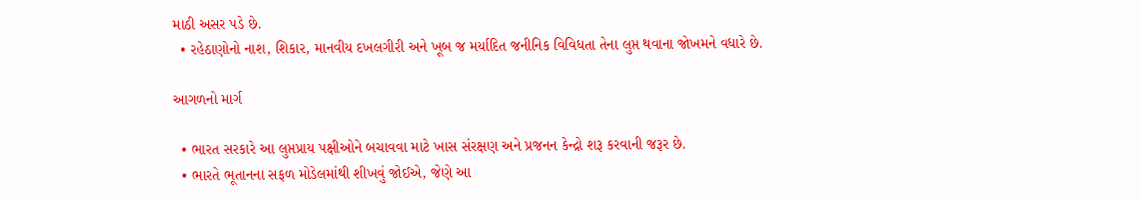માઠી અસર પડે છે.
  • રહેઠાણોનો નાશ, શિકાર, માનવીય દખલગીરી અને ખૂબ જ મર્યાદિત જનીનિક વિવિધતા તેના લુપ્ત થવાના જોખમને વધારે છે.

આગળનો માર્ગ

  • ભારત સરકારે આ લુપ્તપ્રાય પક્ષીઓને બચાવવા માટે ખાસ સંરક્ષણ અને પ્રજનન કેન્દ્રો શરૂ કરવાની જરૂર છે.
  • ભારતે ભૂતાનના સફળ મોડેલમાંથી શીખવું જોઈએ, જેણે આ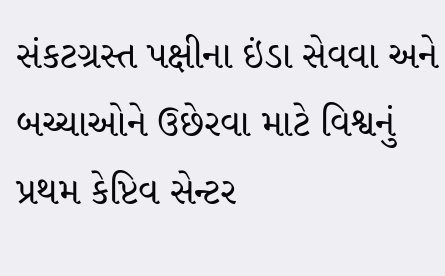સંકટગ્રસ્ત પક્ષીના ઇંડા સેવવા અને બચ્ચાઓને ઉછેરવા માટે વિશ્વનું પ્રથમ કેપ્ટિવ સેન્ટર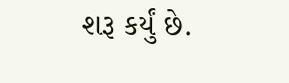શરૂ કર્યું છે.